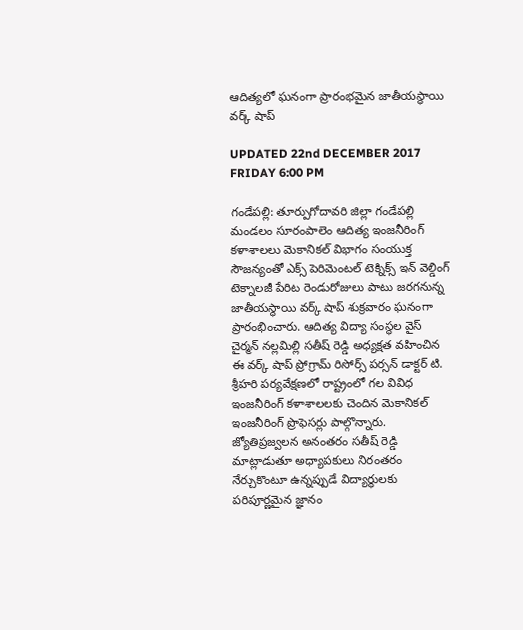ఆదిత్యలో ఘనంగా ప్రారంభమైన జాతీయస్థాయి వర్క్ షాప్

UPDATED 22nd DECEMBER 2017 FRIDAY 6:00 PM

గండేపల్లి: తూర్పుగోదావరి జిల్లా గండేపల్లి మండలం సూరంపాలెం ఆదిత్య ఇంజనీరింగ్ కళాశాలలు మెకానికల్ విభాగం సంయుక్త సౌజన్యంతో ఎక్స్ పెరిమెంటల్ టెక్నిక్స్ ఇన్ వెల్డింగ్ టెక్నాలజీ పేరిట రెండురోజులు పాటు జరగనున్న జాతీయస్థాయి వర్క్ షాప్ శుక్రవారం ఘనంగా ప్రారంభించారు. ఆదిత్య విద్యా సంస్థల వైస్ చైర్మన్ నల్లమిల్లి సతీష్ రెడ్డి అధ్యక్షత వహించిన ఈ వర్క్ షాప్ ప్రోగ్రామ్ రిసోర్స్ పర్సన్ డాక్టర్ టి. శ్రీహరి పర్యవేక్షణలో రాష్ట్రంలో గల వివిధ ఇంజనీరింగ్ కళాశాలలకు చెందిన మెకానికల్ ఇంజనీరింగ్ ప్రొఫెసర్లు పాల్గొన్నారు. జ్యోతిప్రజ్వలన అనంతరం సతీష్ రెడ్డి మాట్లాడుతూ అధ్యాపకులు నిరంతరం నేర్చుకొంటూ ఉన్నప్పుడే విద్యార్థులకు పరిపూర్ణమైన జ్ఞానం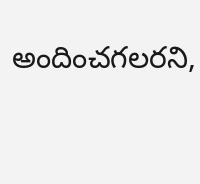అందించగలరని,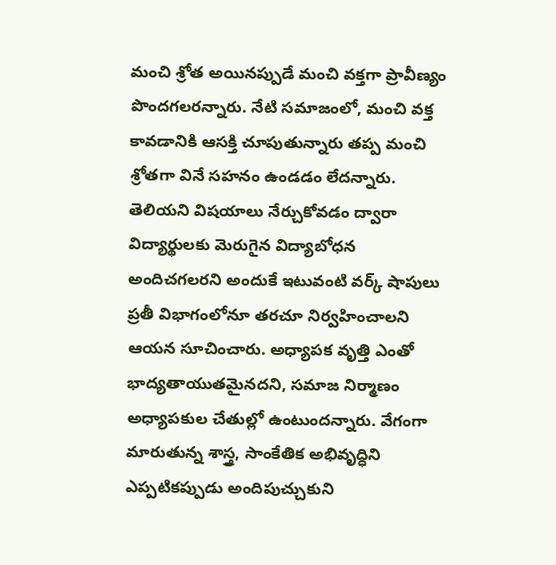మంచి శ్రోత అయినప్పుడే మంచి వక్తగా ప్రావీణ్యం పొందగలరన్నారు. నేటి సమాజంలో, మంచి వక్త కావడానికి ఆసక్తి చూపుతున్నారు తప్ప మంచి శ్రోతగా వినే సహనం ఉండడం లేదన్నారు. తెలియని విషయాలు నేర్చుకోవడం ద్వారా విద్యార్థులకు మెరుగైన విద్యాబోధన అందిచగలరని అందుకే ఇటువంటి వర్క్ షాపులు ప్రతీ విభాగంలోనూ తరచూ నిర్వహించాలని ఆయన సూచించారు. అధ్యాపక వృత్తి ఎంతో భాద్యతాయుతమైనదని, సమాజ నిర్మాణం అధ్యాపకుల చేతుల్లో ఉంటుందన్నారు. వేగంగా మారుతున్న శాస్త్ర, సాంకేతిక అభివృద్ధిని ఎప్పటికప్పుడు అందిపుచ్చుకుని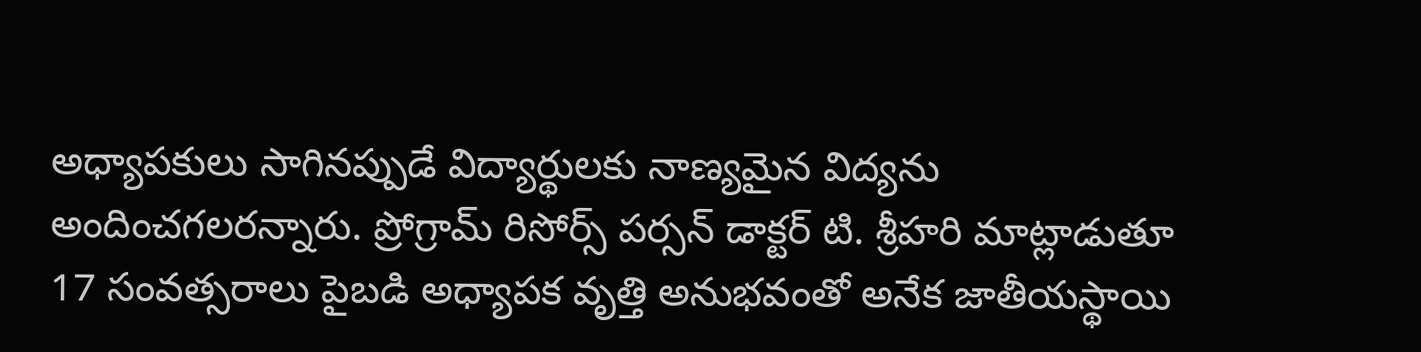అధ్యాపకులు సాగినప్పుడే విద్యార్థులకు నాణ్యమైన విద్యను అందించగలరన్నారు. ప్రోగ్రామ్ రిసోర్స్ పర్సన్ డాక్టర్ టి. శ్రీహరి మాట్లాడుతూ 17 సంవత్సరాలు పైబడి అధ్యాపక వృత్తి అనుభవంతో అనేక జాతీయస్థాయి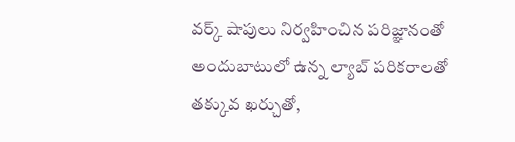వర్క్ షాపులు నిర్వహించిన పరిజ్ఞానంతో అందుబాటులో ఉన్న ల్యాబ్ పరికరాలతో తక్కువ ఖర్చుతో,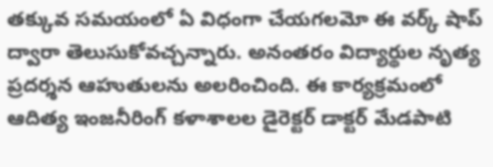తక్కువ సమయంలో ఏ విధంగా చేయగలమో ఈ వర్క్ షాప్ ద్వారా తెలుసుకోవచ్చన్నారు. అనంతరం విద్యార్థుల నృత్య ప్రదర్శన ఆహుతులను అలరించింది. ఈ కార్యక్రమంలో ఆదిత్య ఇంజనీరింగ్ కళాశాలల డైరెక్టర్ డాక్టర్ మేడపాటి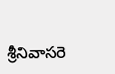శ్రీనివాసరె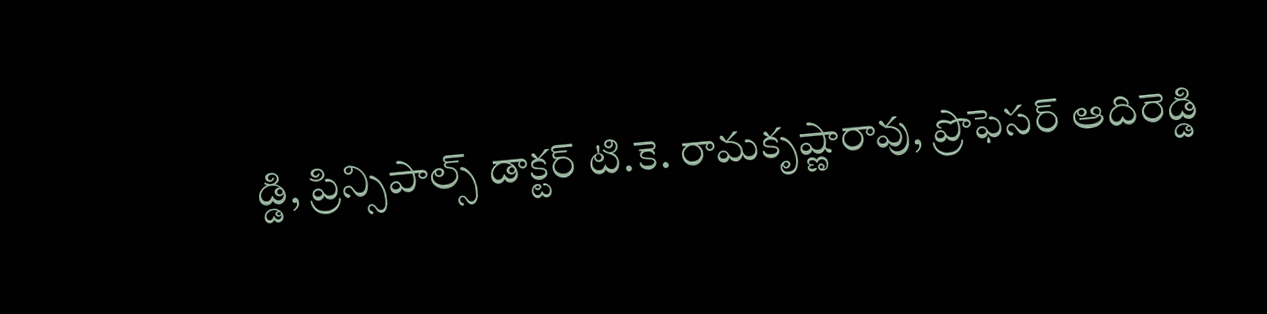డ్డి, ప్రిన్సిపాల్స్ డాక్టర్ టి.కె. రామకృష్ణారావు, ప్రొఫెసర్ ఆదిరెడ్డి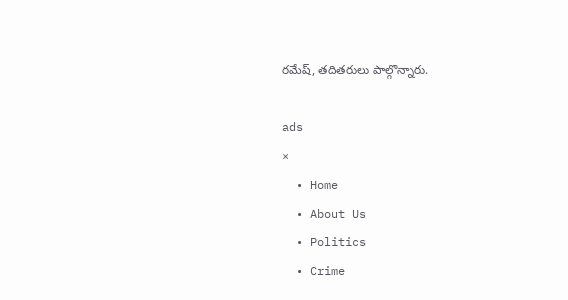రమేష్, తదితరులు పాల్గొన్నారు.

ads
×
  • Home
  • About Us
  • Politics
  • Crime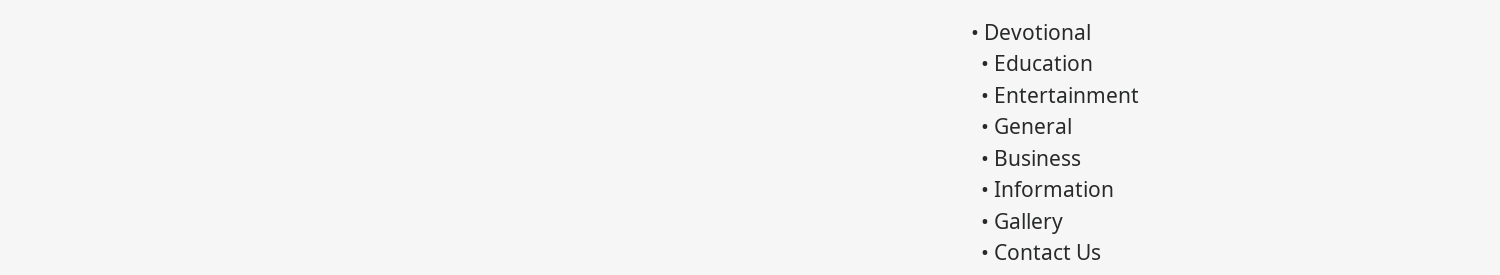• Devotional
  • Education
  • Entertainment
  • General
  • Business
  • Information
  • Gallery
  • Contact Us